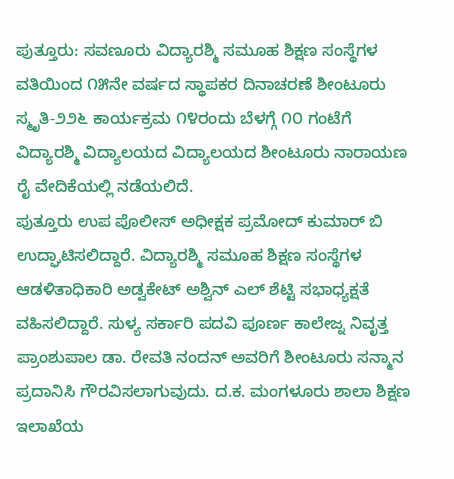ಪುತ್ತೂರು: ಸವಣೂರು ವಿದ್ಯಾರಶ್ಮಿ ಸಮೂಹ ಶಿಕ್ಷಣ ಸಂಸ್ಥೆಗಳ ವತಿಯಿಂದ ೧೫ನೇ ವರ್ಷದ ಸ್ಥಾಪಕರ ದಿನಾಚರಣೆ ಶೀಂಟೂರು ಸ್ಮೃತಿ-೨೨೬ ಕಾರ್ಯಕ್ರಮ ೧೪ರಂದು ಬೆಳಗ್ಗೆ ೧೦ ಗಂಟೆಗೆ ವಿದ್ಯಾರಶ್ಮಿ ವಿದ್ಯಾಲಯದ ವಿದ್ಯಾಲಯದ ಶೀಂಟೂರು ನಾರಾಯಣ ರೈ ವೇದಿಕೆಯಲ್ಲಿ ನಡೆಯಲಿದೆ.
ಪುತ್ತೂರು ಉಪ ಪೊಲೀಸ್ ಅಧೀಕ್ಷಕ ಪ್ರಮೋದ್ ಕುಮಾರ್ ಬಿ ಉದ್ಘಾಟಿಸಲಿದ್ದಾರೆ. ವಿದ್ಯಾರಶ್ಮಿ ಸಮೂಹ ಶಿಕ್ಷಣ ಸಂಸ್ಥೆಗಳ ಆಡಳಿತಾಧಿಕಾರಿ ಅಡ್ವಕೇಟ್ ಅಶ್ವಿನ್ ಎಲ್ ಶೆಟ್ಟಿ ಸಭಾಧ್ಯಕ್ಷತೆ ವಹಿಸಲಿದ್ದಾರೆ. ಸುಳ್ಯ ಸರ್ಕಾರಿ ಪದವಿ ಪೂರ್ಣ ಕಾಲೇಜ್ನ ನಿವೃತ್ತ ಪ್ರಾಂಶುಪಾಲ ಡಾ. ರೇವತಿ ನಂದನ್ ಅವರಿಗೆ ಶೀಂಟೂರು ಸನ್ಮಾನ ಪ್ರದಾನಿಸಿ ಗೌರವಿಸಲಾಗುವುದು. ದ.ಕ. ಮಂಗಳೂರು ಶಾಲಾ ಶಿಕ್ಷಣ ಇಲಾಖೆಯ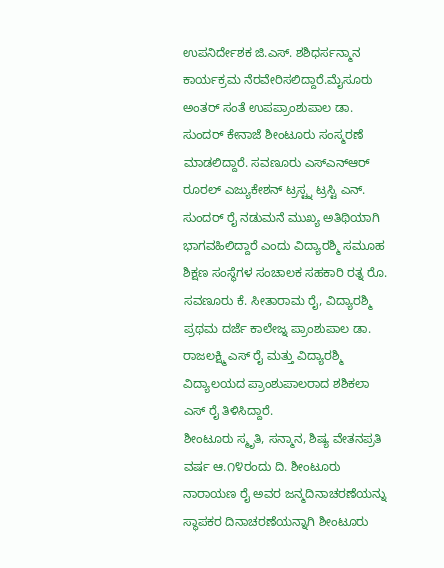ಉಪನಿರ್ದೇಶಕ ಜಿ.ಎಸ್. ಶಶಿಧರ್ಸನ್ಮಾನ ಕಾರ್ಯಕ್ರಮ ನೆರವೇರಿಸಲಿದ್ದಾರೆ.ಮೈಸೂರು ಅಂತರ್ ಸಂತೆ ಉಪಪ್ರಾಂಶುಪಾಲ ಡಾ. ಸುಂದರ್ ಕೇನಾಜೆ ಶೀಂಟೂರು ಸಂಸ್ಮರಣೆ ಮಾಡಲಿದ್ದಾರೆ. ಸವಣೂರು ಎಸ್ಎನ್ಆರ್ ರೂರಲ್ ಎಜ್ಯುಕೇಶನ್ ಟ್ರಸ್ಟ್ನ ಟ್ರಸ್ಟಿ ಎನ್. ಸುಂದರ್ ರೈ ನಡುಮನೆ ಮುಖ್ಯ ಅತಿಥಿಯಾಗಿ ಭಾಗವಹಿಲಿದ್ದಾರೆ ಎಂದು ವಿದ್ಯಾರಶ್ಮಿ ಸಮೂಹ ಶಿಕ್ಷಣ ಸಂಸ್ಥೆಗಳ ಸಂಚಾಲಕ ಸಹಕಾರಿ ರತ್ನ ರೊ. ಸವಣೂರು ಕೆ. ಸೀತಾರಾಮ ರೈ, ವಿದ್ಯಾರಶ್ಮಿ ಪ್ರಥಮ ದರ್ಜೆ ಕಾಲೇಜ್ನ ಪ್ರಾಂಶುಪಾಲ ಡಾ. ರಾಜಲಕ್ಷ್ಮಿ ಎಸ್ ರೈ ಮತ್ತು ವಿದ್ಯಾರಶ್ಮಿ ವಿದ್ಯಾಲಯದ ಪ್ರಾಂಶುಪಾಲರಾದ ಶಶಿಕಲಾ ಎಸ್ ರೈ ತಿಳಿಸಿದ್ದಾರೆ.
ಶೀಂಟೂರು ಸ್ಮೃತಿ, ಸನ್ಮಾನ, ಶಿಷ್ಯ ವೇತನಪ್ರತಿ ವರ್ಷ ಆ.೧೪ರಂದು ದಿ. ಶೀಂಟೂರು ನಾರಾಯಣ ರೈ ಅವರ ಜನ್ಮದಿನಾಚರಣೆಯನ್ನು ಸ್ಥಾಪಕರ ದಿನಾಚರಣೆಯನ್ನಾಗಿ ಶೀಂಟೂರು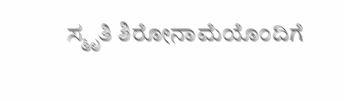ಸ್ಮೃತಿ ಶಿರೋನಾಮೆಯೊಂದಿಗೆ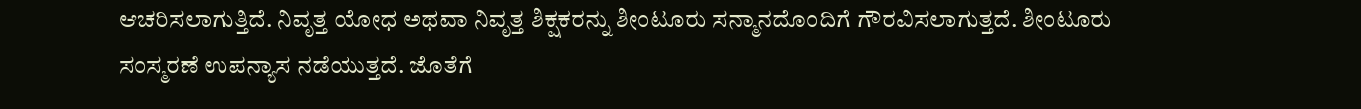ಆಚರಿಸಲಾಗುತ್ತಿದೆ. ನಿವೃತ್ತ ಯೋಧ ಅಥವಾ ನಿವೃತ್ತ ಶಿಕ್ಷಕರನ್ನು ಶೀಂಟೂರು ಸನ್ಮಾನದೊಂದಿಗೆ ಗೌರವಿಸಲಾಗುತ್ತದೆ. ಶೀಂಟೂರು ಸಂಸ್ಮರಣೆ ಉಪನ್ಯಾಸ ನಡೆಯುತ್ತದೆ. ಜೊತೆಗೆ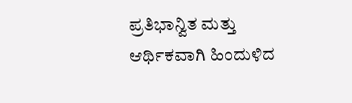ಪ್ರತಿಭಾನ್ವಿತ ಮತ್ತು ಆರ್ಥಿಕವಾಗಿ ಹಿಂದುಳಿದ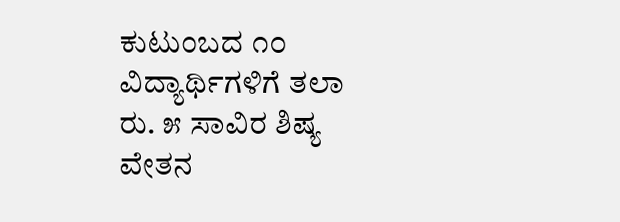ಕುಟುಂಬದ ೧೦ ವಿದ್ಯಾರ್ಥಿಗಳಿಗೆ ತಲಾ ರು. ೫ ಸಾವಿರ ಶಿಷ್ಯ ವೇತನ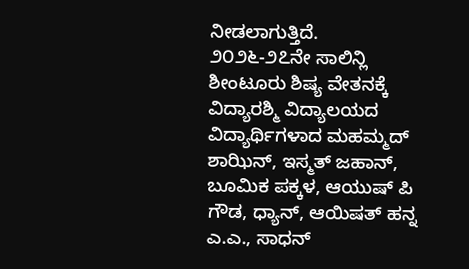ನೀಡಲಾಗುತ್ತಿದೆ.
೨೦೨೬-೨೭ನೇ ಸಾಲಿನ್ಲಿ ಶೀಂಟೂರು ಶಿಷ್ಯ ವೇತನಕ್ಕೆ ವಿದ್ಯಾರಶ್ಮಿ ವಿದ್ಯಾಲಯದ ವಿದ್ಯಾರ್ಥಿಗಳಾದ ಮಹಮ್ಮದ್ ಶಾಝಿನ್, ಇಸ್ಮತ್ ಜಹಾನ್, ಬೂಮಿಕ ಪಕ್ಕಳ, ಆಯುಷ್ ಪಿ ಗೌಡ, ಧ್ಯಾನ್, ಆಯಿಷತ್ ಹನ್ನ ಎ.ಎ., ಸಾಧನ್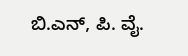ಬಿ.ಎನ್, ಪಿ. ವೈ.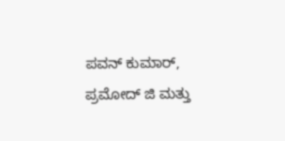ಪವನ್ ಕುಮಾರ್, ಪ್ರಮೋದ್ ಜಿ ಮತ್ತು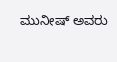ಮುನೀಷ್ ಅವರು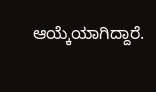ಆಯ್ಕೆಯಾಗಿದ್ದಾರೆ.